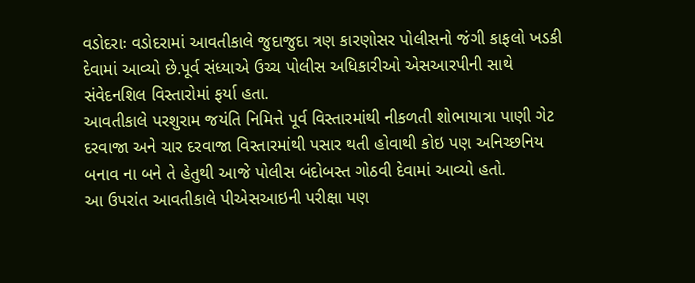વડોદરાઃ વડોદરામાં આવતીકાલે જુદાજુદા ત્રણ કારણોસર પોલીસનો જંગી કાફલો ખડકી દેવામાં આવ્યો છે.પૂર્વ સંધ્યાએ ઉચ્ચ પોલીસ અધિકારીઓ એસઆરપીની સાથે સંવેદનશિલ વિસ્તારોમાં ફર્યા હતા.
આવતીકાલે પરશુરામ જયંતિ નિમિત્તે પૂર્વ વિસ્તારમાંથી નીકળતી શોભાયાત્રા પાણી ગેટ દરવાજા અને ચાર દરવાજા વિસ્તારમાંથી પસાર થતી હોવાથી કોઇ પણ અનિચ્છનિય બનાવ ના બને તે હેતુથી આજે પોલીસ બંદોબસ્ત ગોઠવી દેવામાં આવ્યો હતો.
આ ઉપરાંત આવતીકાલે પીએસઆઇની પરીક્ષા પણ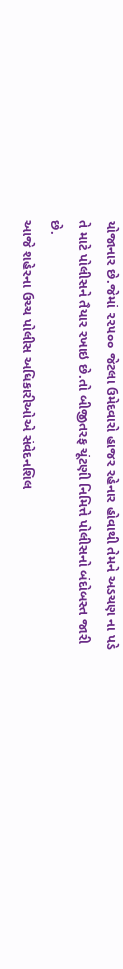યોજાનાર છે.જેમાં ૨૨૫૦૦ જેટલા ઉમેદવારો હાજર રહેનાર હોવાથી તેમને અડચણ ના પડે તે માટે પોલીસને તૈયાર રખાઇ છે.તો બીજીતરફ ચૂંટણી નિમિત્તે પોલીસનો બંદોબસ્ત જારી છે.
આજે શહેરના ઉચ્ચ પોલીસ અધિકારીઓએ સંવેદનશિલ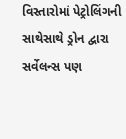વિસ્તારોમાં પેટ્રોલિંગની સાથેસાથે ડ્રોન દ્વારા સર્વેલન્સ પણ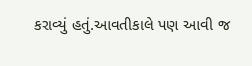કરાવ્યું હતું.આવતીકાલે પણ આવી જ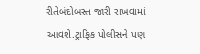રીતેબંદોબસ્ત જારી રાખવામાં આવશે.ટ્રાફિક પોલીસને પણ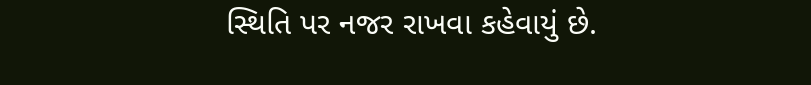સ્થિતિ પર નજર રાખવા કહેવાયું છે.